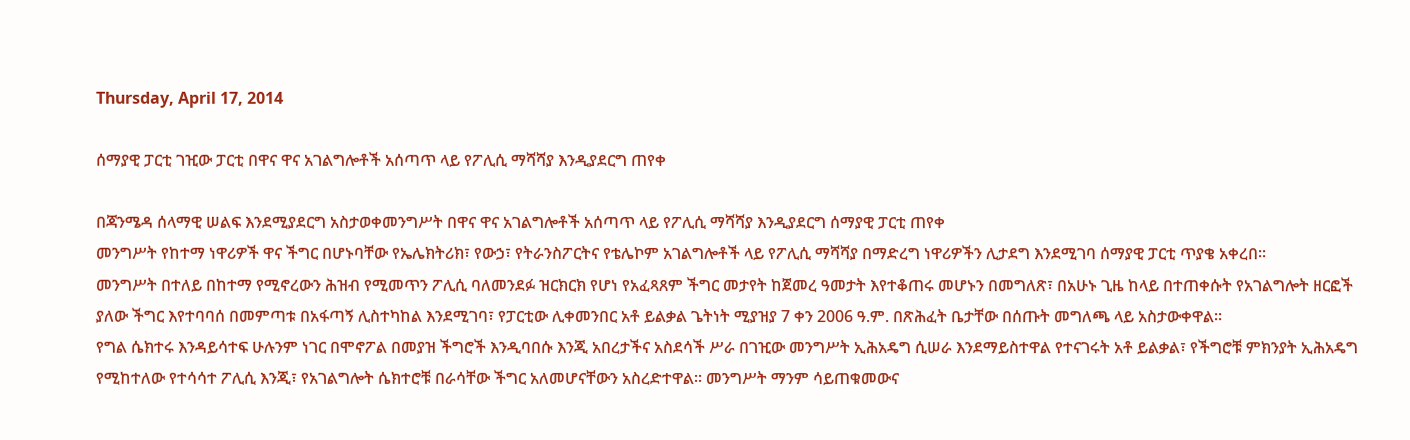Thursday, April 17, 2014

ሰማያዊ ፓርቲ ገዢው ፓርቲ በዋና ዋና አገልግሎቶች አሰጣጥ ላይ የፖሊሲ ማሻሻያ እንዲያደርግ ጠየቀ

በጃንሜዳ ሰላማዊ ሠልፍ እንደሚያደርግ አስታወቀመንግሥት በዋና ዋና አገልግሎቶች አሰጣጥ ላይ የፖሊሲ ማሻሻያ እንዲያደርግ ሰማያዊ ፓርቲ ጠየቀ
መንግሥት የከተማ ነዋሪዎች ዋና ችግር በሆኑባቸው የኤሌክትሪክ፣ የውኃ፣ የትራንስፖርትና የቴሌኮም አገልግሎቶች ላይ የፖሊሲ ማሻሻያ በማድረግ ነዋሪዎችን ሊታደግ እንደሚገባ ሰማያዊ ፓርቲ ጥያቄ አቀረበ፡፡
መንግሥት በተለይ በከተማ የሚኖረውን ሕዝብ የሚመጥን ፖሊሲ ባለመንደፉ ዝርክርክ የሆነ የአፈጻጸም ችግር መታየት ከጀመረ ዓመታት እየተቆጠሩ መሆኑን በመግለጽ፣ በአሁኑ ጊዜ ከላይ በተጠቀሱት የአገልግሎት ዘርፎች ያለው ችግር እየተባባሰ በመምጣቱ በአፋጣኝ ሊስተካከል እንደሚገባ፣ የፓርቲው ሊቀመንበር አቶ ይልቃል ጌትነት ሚያዝያ 7 ቀን 2006 ዓ.ም. በጽሕፈት ቤታቸው በሰጡት መግለጫ ላይ አስታውቀዋል፡፡
የግል ሴክተሩ እንዳይሳተፍ ሁሉንም ነገር በሞኖፖል በመያዝ ችግሮች እንዲባበሱ እንጂ አበረታችና አስደሳች ሥራ በገዢው መንግሥት ኢሕአዴግ ሲሠራ እንደማይስተዋል የተናገሩት አቶ ይልቃል፣ የችግሮቹ ምክንያት ኢሕአዴግ የሚከተለው የተሳሳተ ፖሊሲ እንጂ፣ የአገልግሎት ሴክተሮቹ በራሳቸው ችግር አለመሆናቸውን አስረድተዋል፡፡ መንግሥት ማንም ሳይጠቁመውና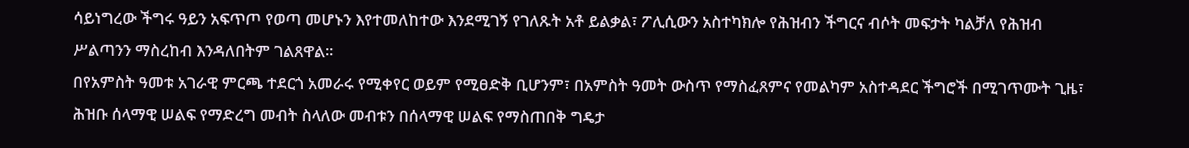ሳይነግረው ችግሩ ዓይን አፍጥጦ የወጣ መሆኑን እየተመለከተው እንደሚገኝ የገለጹት አቶ ይልቃል፣ ፖሊሲውን አስተካክሎ የሕዝብን ችግርና ብሶት መፍታት ካልቻለ የሕዝብ ሥልጣንን ማስረከብ እንዳለበትም ገልጸዋል፡፡
በየአምስት ዓመቱ አገራዊ ምርጫ ተደርጎ አመራሩ የሚቀየር ወይም የሚፀድቅ ቢሆንም፣ በአምስት ዓመት ውስጥ የማስፈጸምና የመልካም አስተዳደር ችግሮች በሚገጥሙት ጊዜ፣ ሕዝቡ ሰላማዊ ሠልፍ የማድረግ መብት ስላለው መብቱን በሰላማዊ ሠልፍ የማስጠበቅ ግዴታ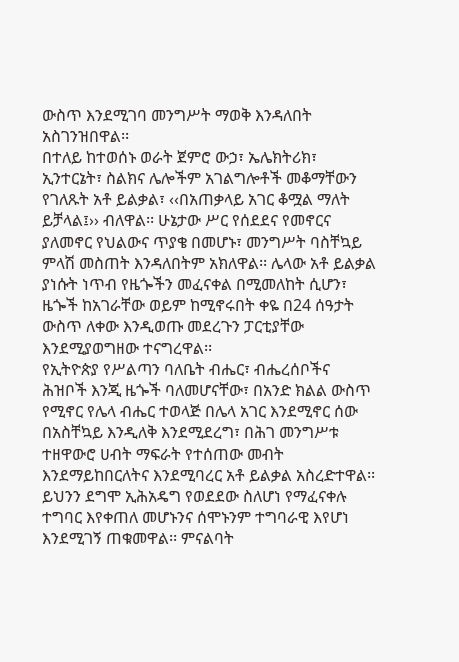ውስጥ እንደሚገባ መንግሥት ማወቅ እንዳለበት አስገንዝበዋል፡፡
በተለይ ከተወሰኑ ወራት ጀምሮ ውኃ፣ ኤሌክትሪክ፣ ኢንተርኔት፣ ስልክና ሌሎችም አገልግሎቶች መቆማቸውን የገለጹት አቶ ይልቃል፣ ‹‹በአጠቃላይ አገር ቆሟል ማለት ይቻላል፤›› ብለዋል፡፡ ሁኔታው ሥር የሰደደና የመኖርና ያለመኖር የህልውና ጥያቄ በመሆኑ፣ መንግሥት ባስቸኳይ ምላሽ መስጠት እንዳለበትም አክለዋል፡፡ ሌላው አቶ ይልቃል ያነሱት ነጥብ የዜጐችን መፈናቀል በሚመለከት ሲሆን፣ ዜጐች ከአገራቸው ወይም ከሚኖሩበት ቀዬ በ24 ሰዓታት ውስጥ ለቀው እንዲወጡ መደረጉን ፓርቲያቸው እንደሚያወግዘው ተናግረዋል፡፡
የኢትዮጵያ የሥልጣን ባለቤት ብሔር፣ ብሔረሰቦችና ሕዝቦች እንጂ ዜጐች ባለመሆናቸው፣ በአንድ ክልል ውስጥ የሚኖር የሌላ ብሔር ተወላጅ በሌላ አገር እንደሚኖር ሰው በአስቸኳይ እንዲለቅ እንደሚደረግ፣ በሕገ መንግሥቱ ተዘዋውሮ ሀብት ማፍራት የተሰጠው መብት እንደማይከበርለትና እንደሚባረር አቶ ይልቃል አስረድተዋል፡፡ ይህንን ደግሞ ኢሕአዴግ የወደደው ስለሆነ የማፈናቀሉ ተግባር እየቀጠለ መሆኑንና ሰሞኑንም ተግባራዊ እየሆነ እንደሚገኝ ጠቁመዋል፡፡ ምናልባት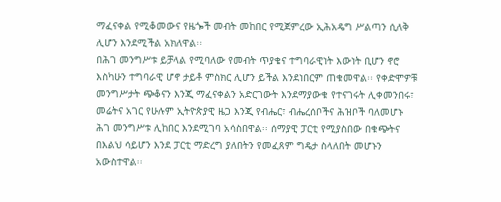ማፈናቀል የሚቆመውና የዜጐች መብት መከበር የሚጀምረው ኢሕአዴግ ሥልጣን ሲለቅ ሊሆን እንደሚችል አክለዋል፡፡
በሕገ መንግሥቱ ይቻላል የሚባለው የመብት ጥያቄና ተግባራዊነት እውነት ቢሆን ኖሮ እስካሁን ተግባራዊ ሆኖ ታይቶ ምስክር ሊሆን ይችል እንደነበርም ጠቁመዋል፡፡ የቀድሞዎቹ መንግሥታት ጭቆናን እንጂ ማፈናቀልን አድርገውት እንደማያውቁ የተናገሩት ሊቀመንበሩ፣ መሬትና አገር የሁሉም ኢትዮጵያዊ ዜጋ እንጂ የብሔር፣ ብሔረሰቦችና ሕዝቦች ባለመሆኑ ሕገ መንግሥቱ ሊከበር እንደሚገባ አሳስበዋል፡፡ ሰማያዊ ፓርቲ የሚያስበው በቁጭትና በእልህ ሳይሆን እንደ ፓርቲ ማድረግ ያለበትን የመፈጸም ግዴታ ስላለበት መሆኑን አውስተዋል፡፡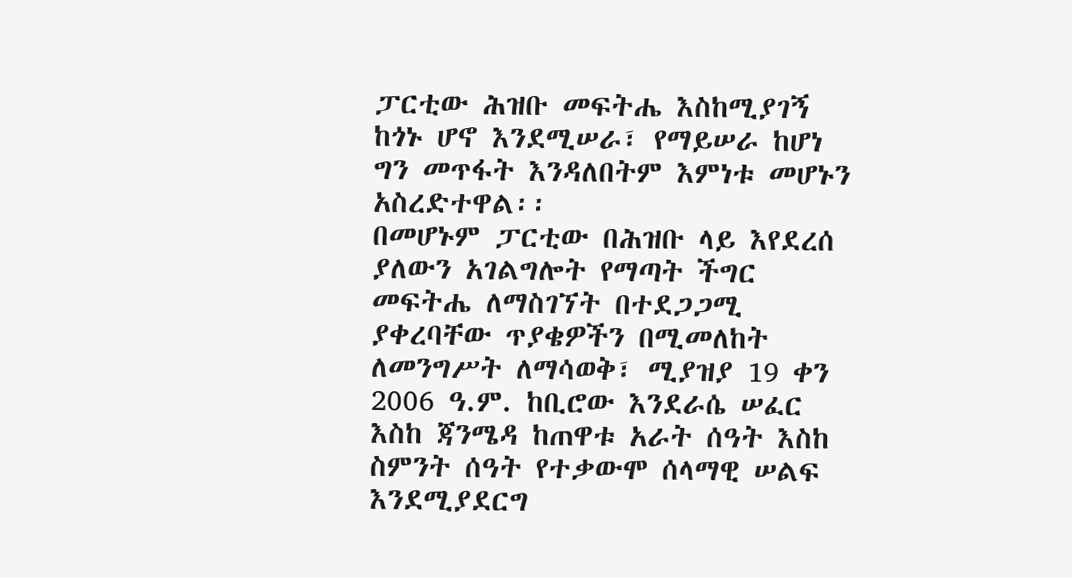ፓርቲው ሕዝቡ መፍትሔ እስከሚያገኝ ከጎኑ ሆኖ እንደሚሠራ፣ የማይሠራ ከሆነ ግን መጥፋት እንዳለበትም እምነቱ መሆኑን አስረድተዋል፡፡
በመሆኑም ፓርቲው በሕዝቡ ላይ እየደረሰ ያለውን አገልግሎት የማጣት ችግር መፍትሔ ለማስገኘት በተደጋጋሚ ያቀረባቸው ጥያቄዎችን በሚመለከት ለመንግሥት ለማሳወቅ፣ ሚያዝያ 19 ቀን 2006 ዓ.ም. ከቢሮው እንደራሴ ሠፈር እስከ ጃንሜዳ ከጠዋቱ አራት ሰዓት እስከ ስምንት ሰዓት የተቃውሞ ሰላማዊ ሠልፍ እንደሚያደርግ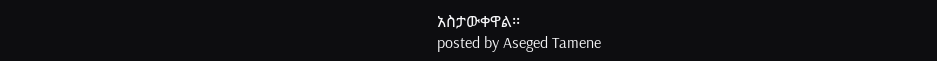አስታውቀዋል፡፡
posted by Aseged Tamene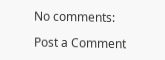No comments:

Post a Comment